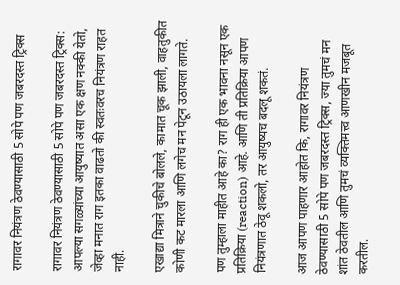रागावर नियंत्रण ठेवण्यासाठी 5 सोपे पण जबरदस्त ट्रिक्स

रागावर नियंत्रण ठेवण्यासाठी 5 सोपे पण जबरदस्त ट्रिक्स: आपल्या सगळ्यांच्या आयुष्यात असा एक क्षण नक्की येतो, जेव्हा मनात राग इतका वाढतो की स्वतःवरच नियंत्रण राहत नाही.

एखाद्या मित्राने चुकीचे बोलले, कामात चूक झाली, वाहतुकीत कोणी कट मारला आणि लगेच मन पेटून उठायला लागते.

पण तुम्हाला माहीत आहे का? राग ही एक भावना नसून एक प्रतिक्रिया (reaction) आहे. आणि ती प्रतिक्रिया आपण नियंत्रणात ठेवू शकलो, तर आयुष्यच बदलू शकतं.

आज आपण पाहणार आहोत कि, रागावर नियंत्रण ठेवण्यासाठी 5 सोपे पण जबरदस्त ट्रिक्स, ज्या तुमचं मन शांत ठेवतील आणि तुमचं व्यक्तिमत्त्व आणखीन मजबूत करतील.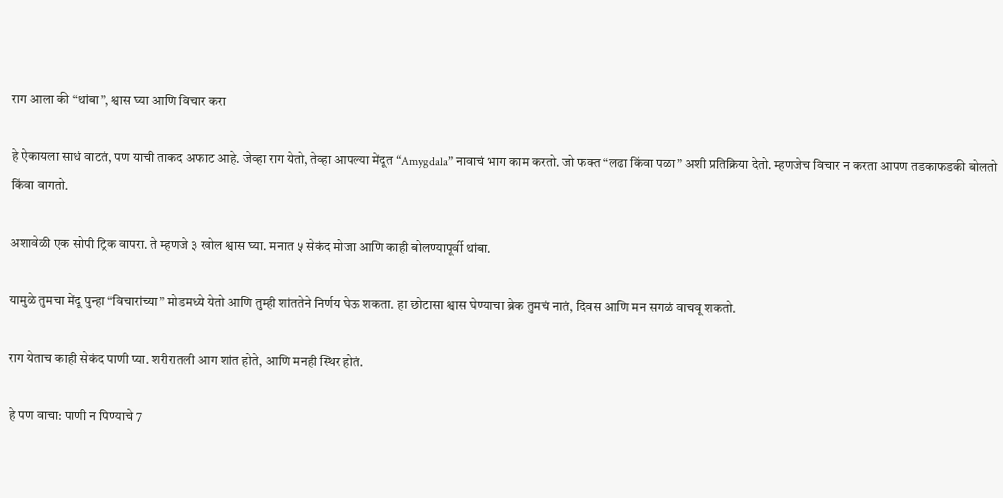राग आला की “थांबा”, श्वास घ्या आणि विचार करा

हे ऐकायला साधं वाटतं, पण याची ताकद अफाट आहे. जेव्हा राग येतो, तेव्हा आपल्या मेंदूत “Amygdala” नावाचं भाग काम करतो. जो फक्त “लढा किंवा पळा” अशी प्रतिक्रिया देतो. म्हणजेच विचार न करता आपण तडकाफडकी बोलतो किंवा वागतो.

अशावेळी एक सोपी ट्रिक वापरा. ते म्हणजे ३ खोल श्वास घ्या. मनात ५ सेकंद मोजा आणि काही बोलण्यापूर्वी थांबा.

यामुळे तुमचा मेंदू पुन्हा “विचारांच्या” मोडमध्ये येतो आणि तुम्ही शांततेने निर्णय घेऊ शकता. हा छोटासा श्वास घेण्याचा ब्रेक तुमचं नातं, दिवस आणि मन सगळं वाचवू शकतो.

राग येताच काही सेकंद पाणी प्या. शरीरातली आग शांत होते, आणि मनही स्थिर होतं.

हे पण वाचा: पाणी न पिण्याचे 7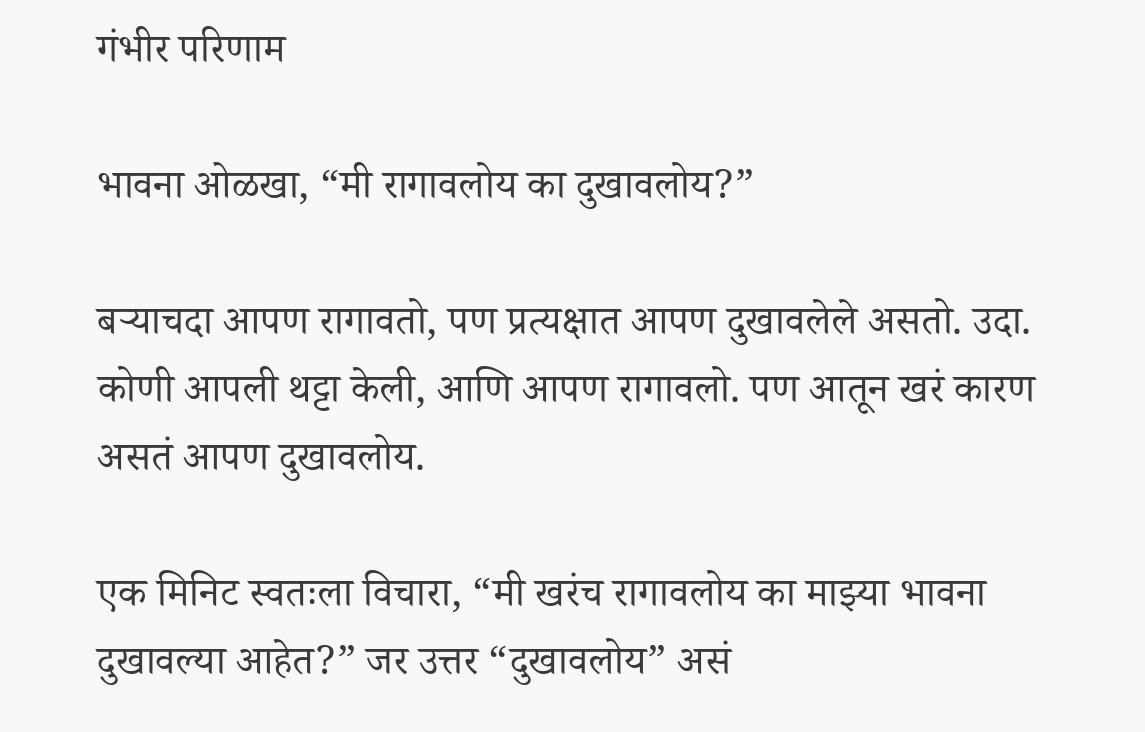गंभीर परिणाम

भावना ओळखा, “मी रागावलोय का दुखावलोय?”

बर्‍याचदा आपण रागावतो, पण प्रत्यक्षात आपण दुखावलेले असतो. उदा. कोणी आपली थट्टा केली, आणि आपण रागावलो. पण आतून खरं कारण असतं आपण दुखावलोय.

एक मिनिट स्वतःला विचारा, “मी खरंच रागावलोय का माझ्या भावना दुखावल्या आहेत?” जर उत्तर “दुखावलोय” असं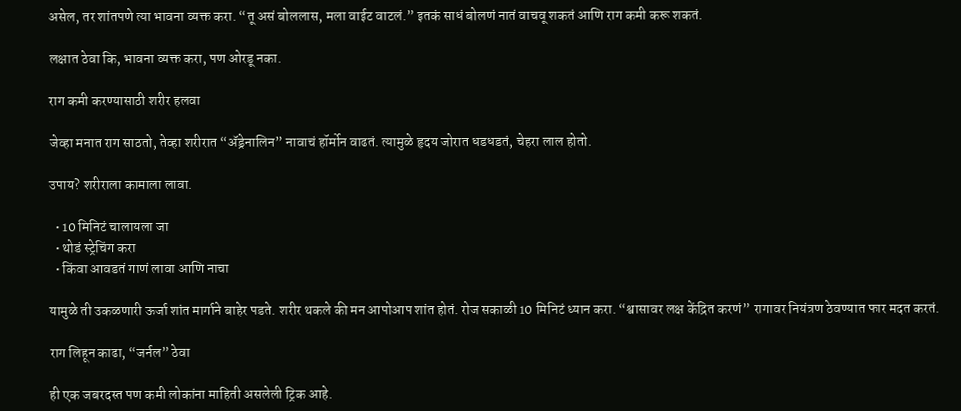असेल, तर शांतपणे त्या भावना व्यक्त करा. “तू असं बोललास, मला वाईट वाटलं.” इतकं साधं बोलणं नातं वाचवू शकतं आणि राग कमी करू शकतं.

लक्षात ठेवा कि, भावना व्यक्त करा, पण ओरडू नका.

राग कमी करण्यासाठी शरीर हलवा

जेव्हा मनात राग साठतो, तेव्हा शरीरात “ॲड्रेनालिन” नावाचं हॉर्मोन वाढतं. त्यामुळे हृदय जोरात धडधडतं, चेहरा लाल होतो.

उपाय? शरीराला कामाला लावा.

  • 10 मिनिटं चालायला जा
  • थोडं स्ट्रेचिंग करा
  • किंवा आवडतं गाणं लावा आणि नाचा

यामुळे ती उकळणारी ऊर्जा शांत मार्गाने बाहेर पडते. शरीर थकले की मन आपोआप शांत होतं. रोज सकाळी 10 मिनिटं ध्यान करा. “श्वासावर लक्ष केंद्रित करणं” रागावर नियंत्रण ठेवण्यात फार मदत करतं.

राग लिहून काढा, “जर्नल” ठेवा

ही एक जबरदस्त पण कमी लोकांना माहिती असलेली ट्रिक आहे.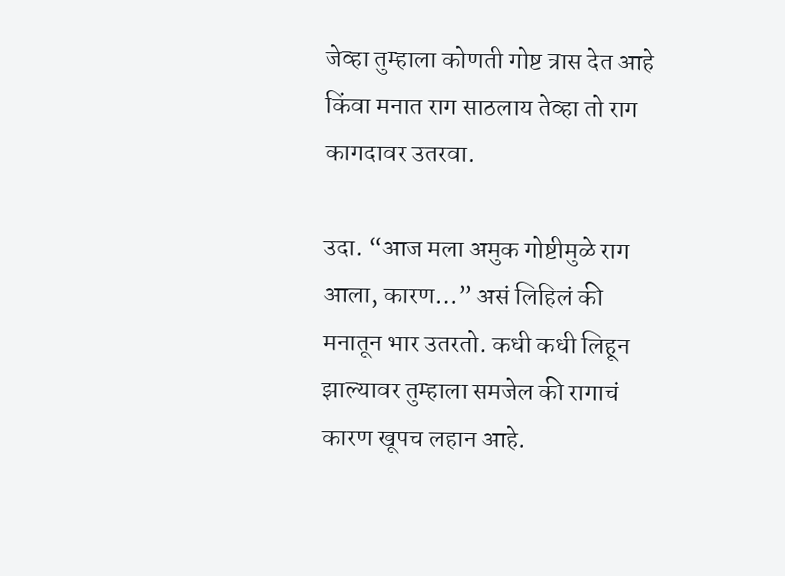जेव्हा तुम्हाला कोणती गोष्ट त्रास देत आहे किंवा मनात राग साठलाय तेव्हा तो राग कागदावर उतरवा.

उदा. “आज मला अमुक गोष्टीमुळे राग आला, कारण…” असं लिहिलं की मनातून भार उतरतो. कधी कधी लिहून झाल्यावर तुम्हाला समजेल की रागाचं कारण खूपच लहान आहे.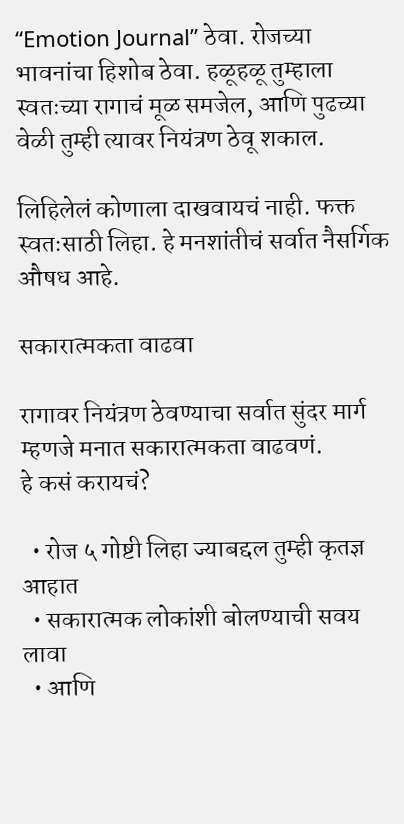“Emotion Journal” ठेवा. रोजच्या भावनांचा हिशोब ठेवा. हळूहळू तुम्हाला स्वतःच्या रागाचं मूळ समजेल, आणि पुढच्या वेळी तुम्ही त्यावर नियंत्रण ठेवू शकाल.

लिहिलेलं कोणाला दाखवायचं नाही. फक्त स्वतःसाठी लिहा. हे मनशांतीचं सर्वात नैसर्गिक औषध आहे.

सकारात्मकता वाढवा

रागावर नियंत्रण ठेवण्याचा सर्वात सुंदर मार्ग म्हणजे मनात सकारात्मकता वाढवणं.
हे कसं करायचं?

  • रोज ५ गोष्टी लिहा ज्याबद्दल तुम्ही कृतज्ञ आहात
  • सकारात्मक लोकांशी बोलण्याची सवय लावा
  • आणि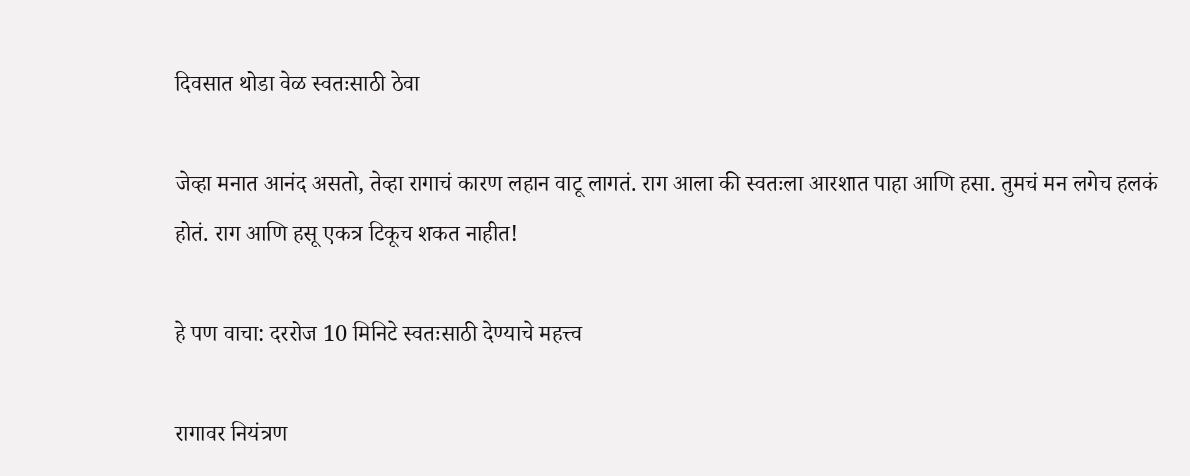दिवसात थोडा वेळ स्वतःसाठी ठेवा

जेव्हा मनात आनंद असतो, तेव्हा रागाचं कारण लहान वाटू लागतं. राग आला की स्वतःला आरशात पाहा आणि हसा. तुमचं मन लगेच हलकं होतं. राग आणि हसू एकत्र टिकूच शकत नाहीत!

हे पण वाचा: दररोज 10 मिनिटे स्वतःसाठी देण्याचे महत्त्व

रागावर नियंत्रण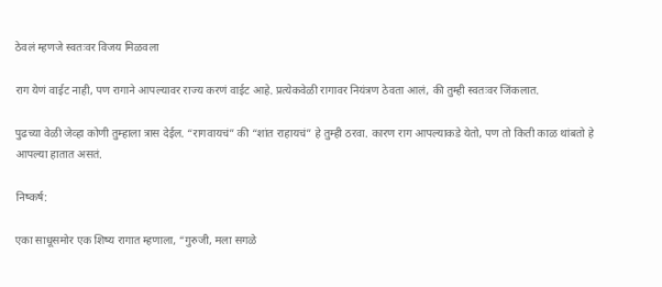ठेवलं म्हणजे स्वतःवर विजय मिळवला

राग येणं वाईट नाही, पण रागाने आपल्यावर राज्य करणं वाईट आहे. प्रत्येकवेळी रागावर नियंत्रण ठेवता आलं, की तुम्ही स्वतःवर जिंकलात.

पुढच्या वेळी जेव्हा कोणी तुम्हाला त्रास देईल. “रागवायचं” की “शांत राहायचं” हे तुम्ही ठरवा. कारण राग आपल्याकडे येतो, पण तो किती काळ थांबतो हे आपल्या हातात असतं.

निष्कर्ष:

एका साधूसमोर एक शिष्य रागात म्हणाला, “गुरुजी, मला सगळे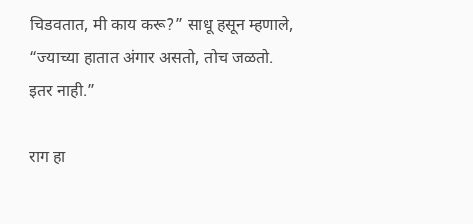चिडवतात, मी काय करू?” साधू हसून म्हणाले, “ज्याच्या हातात अंगार असतो, तोच जळतो. इतर नाही.”

राग हा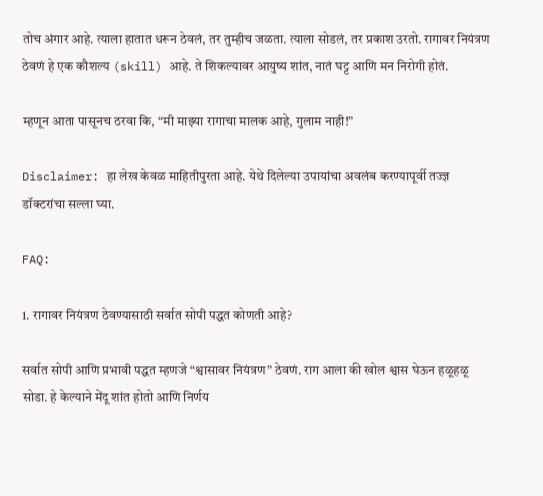तोच अंगार आहे. त्याला हातात धरून ठेवलं, तर तुम्हीच जळता. त्याला सोडलं, तर प्रकाश उरतो. रागावर नियंत्रण ठेवणं हे एक कौशल्य (skill) आहे. ते शिकल्यावर आयुष्य शांत, नातं घट्ट आणि मन निरोगी होतं.

म्हणून आता पासूनच ठरवा कि, “मी माझ्या रागाचा मालक आहे, गुलाम नाही!”

Disclaimer: हा लेख केवळ माहितीपुरता आहे. येथे दिलेल्या उपायांचा अवलंब करण्यापूर्वी तज्ज्ञ डॉक्टरांचा सल्ला घ्या.

FAQ:

1. रागावर नियंत्रण ठेवण्यासाठी सर्वात सोपी पद्धत कोणती आहे?

सर्वात सोपी आणि प्रभावी पद्धत म्हणजे “श्वासावर नियंत्रण” ठेवणं. राग आला की खोल श्वास घेऊन हळूहळू सोडा. हे केल्याने मेंदू शांत होतो आणि निर्णय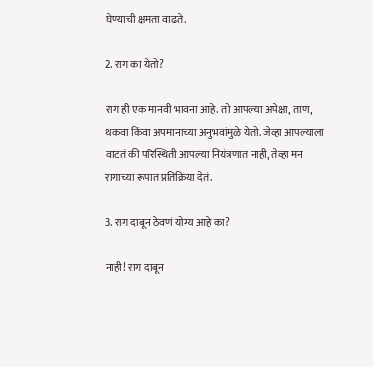घेण्याची क्षमता वाढते.

2. राग का येतो?

राग ही एक मानवी भावना आहे. तो आपल्या अपेक्षा, ताण, थकवा किंवा अपमानाच्या अनुभवांमुळे येतो. जेव्हा आपल्याला वाटतं की परिस्थिती आपल्या नियंत्रणात नाही, तेव्हा मन रागाच्या रूपात प्रतिक्रिया देतं.

3. राग दाबून ठेवणं योग्य आहे का?

नाही! राग दाबून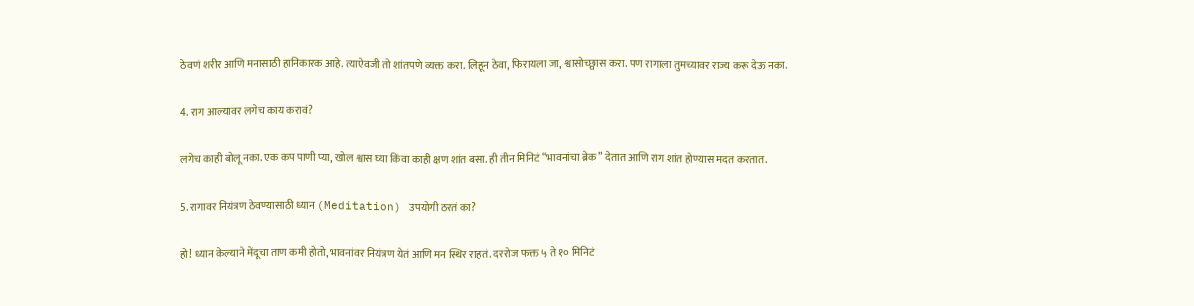ठेवणं शरीर आणि मनासाठी हानिकारक आहे. त्याऐवजी तो शांतपणे व्यक्त करा. लिहून ठेवा, फिरायला जा, श्वासोच्छ्वास करा. पण रागाला तुमच्यावर राज्य करू देऊ नका.

4. राग आल्यावर लगेच काय करावं?

लगेच काही बोलू नका. एक कप पाणी प्या, खोल श्वास घ्या किंवा काही क्षण शांत बसा. ही तीन मिनिटं “भावनांचा ब्रेक” देतात आणि राग शांत होण्यास मदत करतात.

5. रागावर नियंत्रण ठेवण्यासाठी ध्यान (Meditation) उपयोगी ठरतं का?

हो! ध्यान केल्याने मेंदूचा ताण कमी होतो, भावनांवर नियंत्रण येतं आणि मन स्थिर राहतं. दररोज फक्त ५ ते १० मिनिटं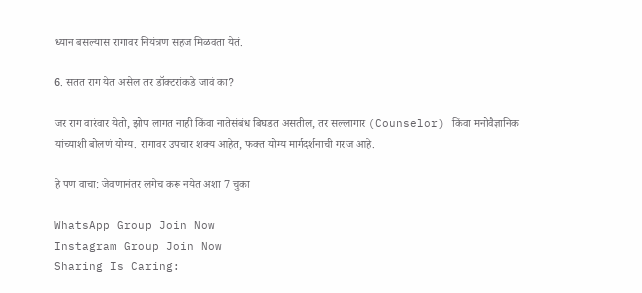ध्यान बसल्यास रागावर नियंत्रण सहज मिळवता येतं.

6. सतत राग येत असेल तर डॉक्टरांकडे जावं का?

जर राग वारंवार येतो, झोप लागत नाही किंवा नातेसंबंध बिघडत असतील, तर सल्लागार (Counselor) किंवा मनोवैज्ञानिक यांच्याशी बोलणं योग्य. रागावर उपचार शक्य आहेत, फक्त योग्य मार्गदर्शनाची गरज आहे.

हे पण वाचा: जेवणानंतर लगेच करू नयेत अशा 7 चुका

WhatsApp Group Join Now
Instagram Group Join Now
Sharing Is Caring: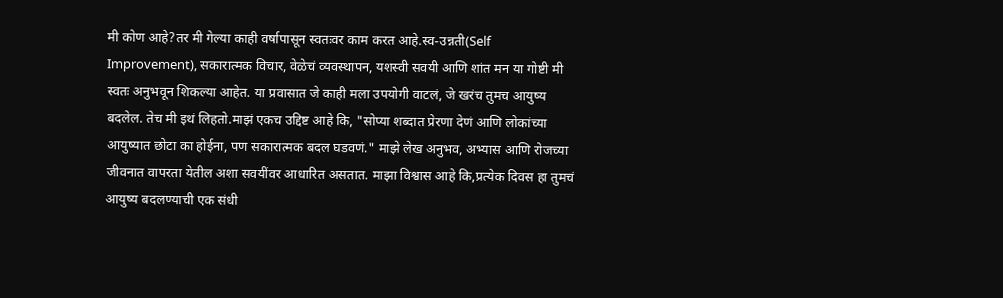मी कोण आहे?तर मी गेल्या काही वर्षापासून स्वतःवर काम करत आहे.स्व-उन्नती(Self Improvement), सकारात्मक विचार, वेळेचं व्यवस्थापन, यशस्वी सवयी आणि शांत मन या गोष्टी मी स्वतः अनुभवून शिकल्या आहेत. या प्रवासात जे काही मला उपयोगी वाटलं, जे खरंच तुमच आयुष्य बदलेल. तेच मी इथं लिहतो.माझं एकच उद्दिष्ट आहे कि, "सोप्या शब्दात प्रेरणा देणं आणि लोकांच्या आयुष्यात छोटा का होईना, पण सकारात्मक बदल घडवणं." माझे लेख अनुभव, अभ्यास आणि रोजच्या जीवनात वापरता येतील अशा सवयींवर आधारित असतात. माझा विश्वास आहे कि,प्रत्येक दिवस हा तुमचं आयुष्य बदलण्याची एक संधी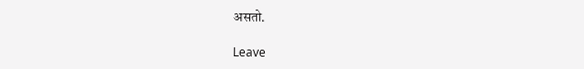असतो.

Leave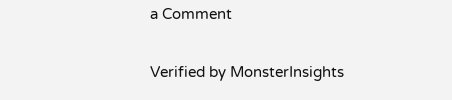a Comment

Verified by MonsterInsights